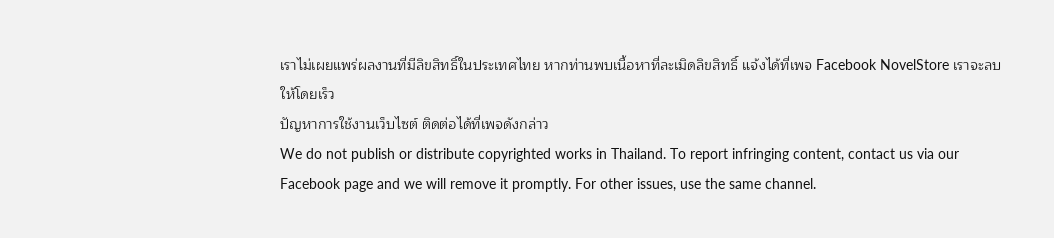เราไม่เผยแพร่ผลงานที่มีลิขสิทธิ์ในประเทศไทย หากท่านพบเนื้อหาที่ละเมิดลิขสิทธิ์ แจ้งได้ที่เพจ Facebook NovelStore เราจะลบให้โดยเร็ว
ปัญหาการใช้งานเว็บไซต์ ติดต่อได้ที่เพจดังกล่าว
We do not publish or distribute copyrighted works in Thailand. To report infringing content, contact us via our Facebook page and we will remove it promptly. For other issues, use the same channel.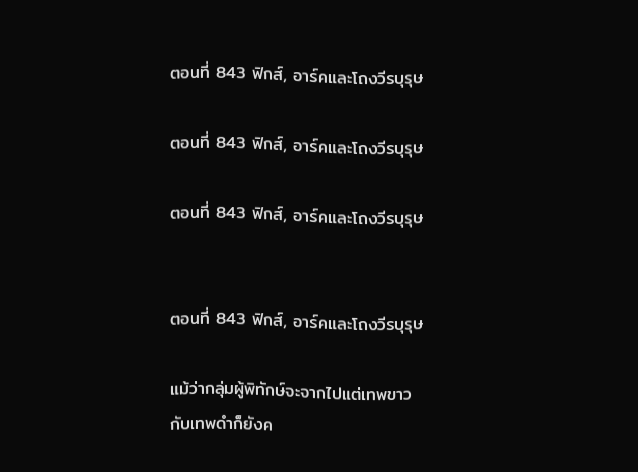ตอนที่ 843 ฟิกส์, อาร์คและโถงวีรบุรุษ

ตอนที่ 843 ฟิกส์, อาร์คและโถงวีรบุรุษ

ตอนที่ 843 ฟิกส์, อาร์คและโถงวีรบุรุษ


ตอนที่ 843 ฟิกส์, อาร์คและโถงวีรบุรุษ

แม้ว่ากลุ่มผู้พิทักษ์จะจากไปแต่เทพขาวกับเทพดำก็ยังค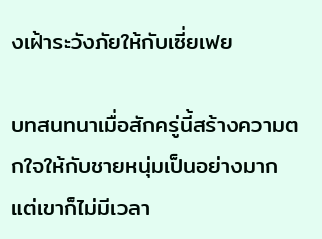งเฝ้าระวังภัยให้กับเซี่ยเฟย

บทสนทนาเมื่อสักครู่นี้สร้างความตกใจให้กับชายหนุ่มเป็นอย่างมาก แต่เขาก็ไม่มีเวลา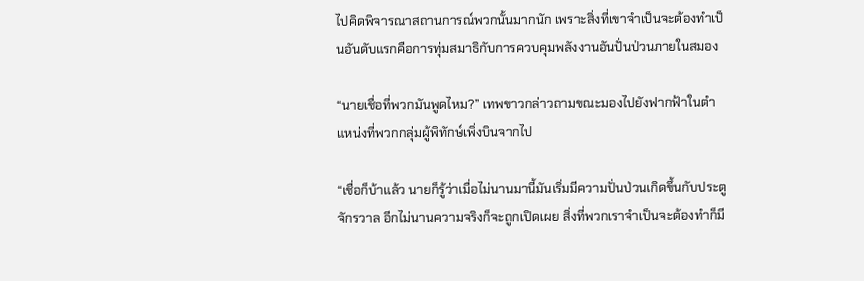ไปคิดพิจารณาสถานการณ์พวกนั้นมากนัก เพราะสิ่งที่เขาจำเป็นจะต้องทำเป็นอันดับแรกคือการทุ่มสมาธิกับการควบคุมพลังงานอันปั่นป่วนภายในสมอง

“นายเชื่อที่พวกมันพูดไหม?” เทพขาวกล่าวถามขณะมองไปยังฟากฟ้าในตำแหน่งที่พวกกลุ่มผู้พิทักษ์เพิ่งบินจากไป

“เชื่อก็บ้าแล้ว นายก็รู้ว่าเมื่อไม่นานมานี้มันเริ่มมีความปั่นป่วนเกิดขึ้นกับประตูจักรวาล อีกไม่นานความจริงก็จะถูกเปิดเผย สิ่งที่พวกเราจำเป็นจะต้องทำก็มี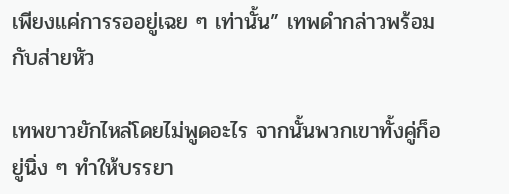เพียงแค่การรออยู่เฉย ๆ เท่านั้น” เทพดำกล่าวพร้อมกับส่ายหัว

เทพขาวยักไหล่โดยไม่พูดอะไร จากนั้นพวกเขาทั้งคู่ก็อยู่นิ่ง ๆ ทำให้บรรยา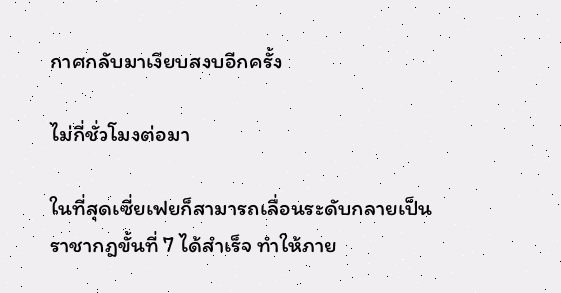กาศกลับมาเงียบสงบอีกครั้ง

ไม่กี่ชั่วโมงต่อมา

ในที่สุดเซี่ยเฟยก็สามารถเลื่อนระดับกลายเป็นราชากฎขั้นที่ 7 ได้สำเร็จ ทำให้ภาย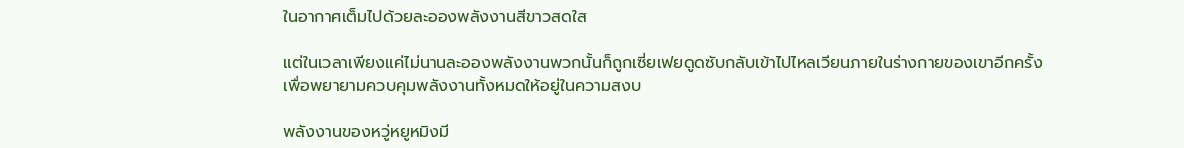ในอากาศเต็มไปด้วยละอองพลังงานสีขาวสดใส

แต่ในเวลาเพียงแค่ไม่นานละอองพลังงานพวกนั้นก็ถูกเซี่ยเฟยดูดซับกลับเข้าไปไหลเวียนภายในร่างกายของเขาอีกครั้ง เพื่อพยายามควบคุมพลังงานทั้งหมดให้อยู่ในความสงบ

พลังงานของหวู่หยูหมิงมี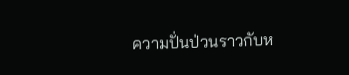ความปั่นป่วนราวกับห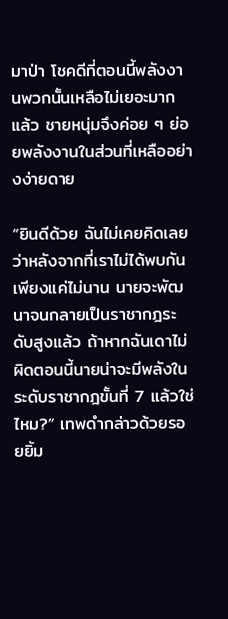มาป่า โชคดีที่ตอนนี้พลังงานพวกนั้นเหลือไม่เยอะมากแล้ว ชายหนุ่มจึงค่อย ๆ ย่อยพลังงานในส่วนที่เหลืออย่างง่ายดาย

“ยินดีด้วย ฉันไม่เคยคิดเลยว่าหลังจากที่เราไม่ได้พบกันเพียงแค่ไม่นาน นายจะพัฒนาจนกลายเป็นราชากฎระดับสูงแล้ว ถ้าหากฉันเดาไม่ผิดตอนนี้นายน่าจะมีพลังในระดับราชากฎขั้นที่ 7 แล้วใช่ไหม?” เทพดำกล่าวด้วยรอยยิ้ม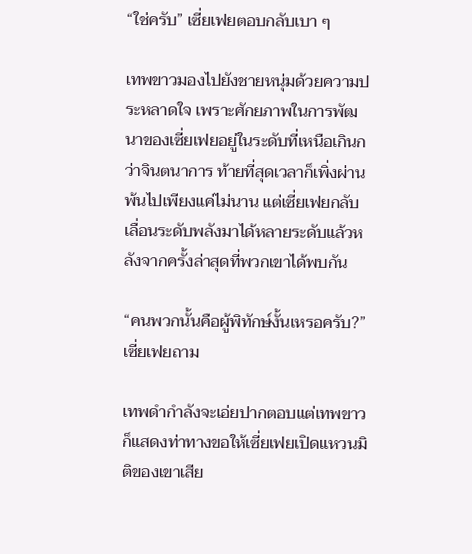“ใช่ครับ” เซี่ยเฟยตอบกลับเบา ๆ

เทพขาวมองไปยังชายหนุ่มด้วยความประหลาดใจ เพราะศักยภาพในการพัฒนาของเซี่ยเฟยอยู่ในระดับที่เหนือเกินกว่าจินตนาการ ท้ายที่สุดเวลาก็เพิ่งผ่านพ้นไปเพียงแค่ไม่นาน แต่เซี่ยเฟยกลับเลื่อนระดับพลังมาได้หลายระดับแล้วหลังจากครั้งล่าสุดที่พวกเขาได้พบกัน

“คนพวกนั้นคือผู้พิทักษ์งั้นเหรอครับ?” เซี่ยเฟยถาม

เทพดำกำลังจะเอ่ยปากตอบแต่เทพขาวก็แสดงท่าทางขอให้เซี่ยเฟยเปิดแหวนมิติของเขาเสีย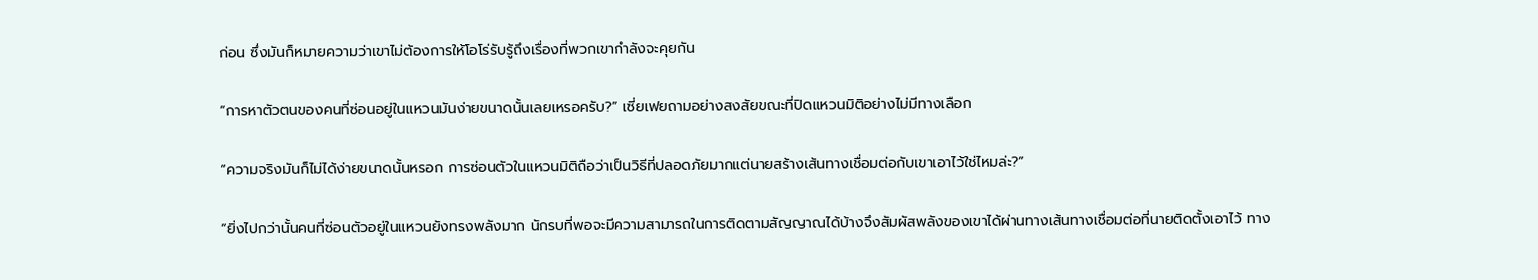ก่อน ซึ่งมันก็หมายความว่าเขาไม่ต้องการให้โอโร่รับรู้ถึงเรื่องที่พวกเขากำลังจะคุยกัน

“การหาตัวตนของคนที่ซ่อนอยู่ในแหวนมันง่ายขนาดนั้นเลยเหรอครับ?” เซี่ยเฟยถามอย่างสงสัยขณะที่ปิดแหวนมิติอย่างไม่มีทางเลือก

“ความจริงมันก็ไม่ได้ง่ายขนาดนั้นหรอก การซ่อนตัวในแหวนมิติถือว่าเป็นวิธีที่ปลอดภัยมากแต่นายสร้างเส้นทางเชื่อมต่อกับเขาเอาไว้ใช่ไหมล่ะ?”

“ยิ่งไปกว่านั้นคนที่ซ่อนตัวอยู่ในแหวนยังทรงพลังมาก นักรบที่พอจะมีความสามารถในการติดตามสัญญาณได้บ้างจึงสัมผัสพลังของเขาได้ผ่านทางเส้นทางเชื่อมต่อที่นายติดตั้งเอาไว้ ทาง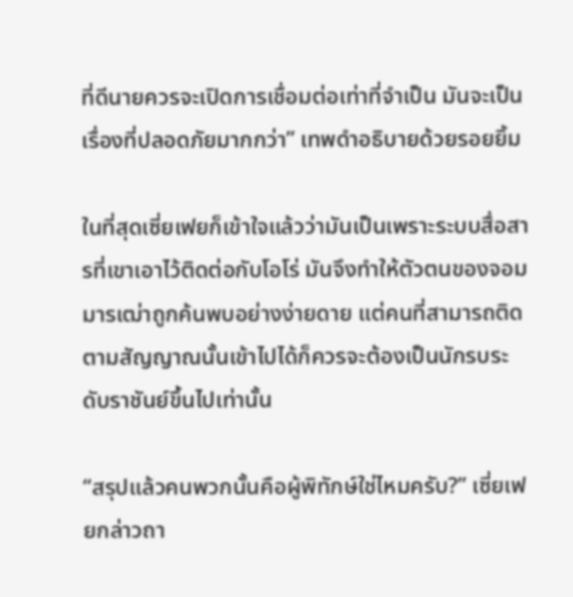ที่ดีนายควรจะเปิดการเชื่อมต่อเท่าที่จำเป็น มันจะเป็นเรื่องที่ปลอดภัยมากกว่า” เทพดำอธิบายด้วยรอยยิ้ม

ในที่สุดเซี่ยเฟยก็เข้าใจแล้วว่ามันเป็นเพราะระบบสื่อสารที่เขาเอาไว้ติดต่อกับโอโร่ มันจึงทำให้ตัวตนของจอมมารเฒ่าถูกค้นพบอย่างง่ายดาย แต่คนที่สามารถติดตามสัญญาณนั้นเข้าไปได้ก็ควรจะต้องเป็นนักรบระดับราชันย์ขึ้นไปเท่านั้น

“สรุปแล้วคนพวกนั้นคือผู้พิทักษ์ใช่ไหมครับ?” เซี่ยเฟยกล่าวถา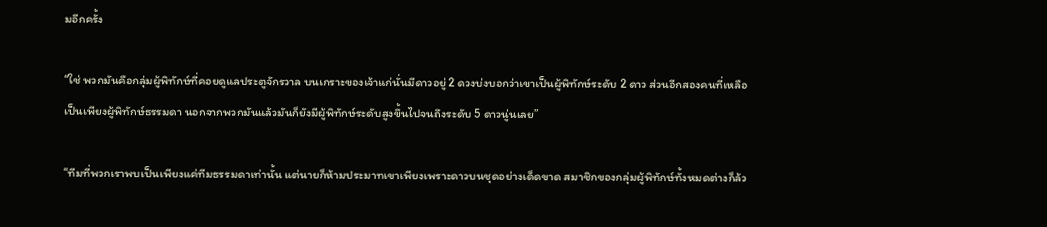มอีกครั้ง

“ใช่ พวกมันคือกลุ่มผู้พิทักษ์ที่คอยดูแลประตูจักรวาล บนเกราะของเจ้าแก่นั่นมีดาวอยู่ 2 ดวงบ่งบอกว่าเขาเป็นผู้พิทักษ์ระดับ 2 ดาว ส่วนอีกสองคนที่เหลือเป็นเพียงผู้พิทักษ์ธรรมดา นอกจากพวกมันแล้วมันก็ยังมีผู้พิทักษ์ระดับสูงขึ้นไปจนถึงระดับ 5 ดาวนู่นเลย”

“ทีมที่พวกเราพบเป็นเพียงแค่ทีมธรรมดาเท่านั้น แต่นายก็ห้ามประมาทเขาเพียงเพราะดาวบนชุดอย่างเด็ดขาด สมาชิกของกลุ่มผู้พิทักษ์ทั้งหมดต่างก็ล้ว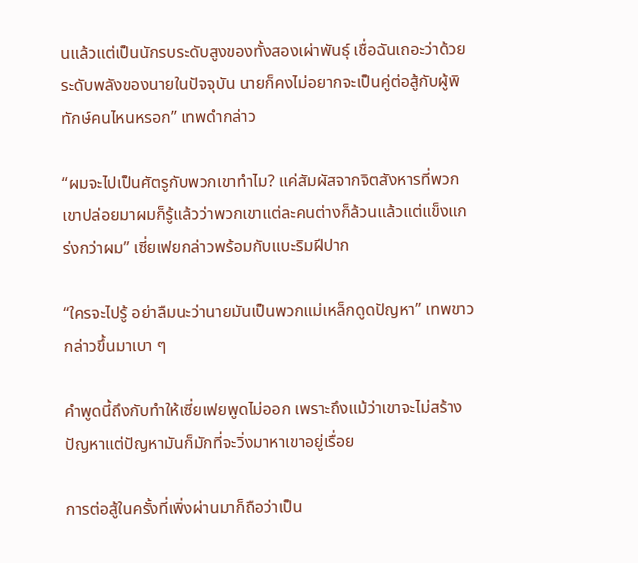นแล้วแต่เป็นนักรบระดับสูงของทั้งสองเผ่าพันธุ์ เชื่อฉันเถอะว่าด้วยระดับพลังของนายในปัจจุบัน นายก็คงไม่อยากจะเป็นคู่ต่อสู้กับผู้พิทักษ์คนไหนหรอก” เทพดำกล่าว

“ผมจะไปเป็นศัตรูกับพวกเขาทำไม? แค่สัมผัสจากจิตสังหารที่พวกเขาปล่อยมาผมก็รู้แล้วว่าพวกเขาแต่ละคนต่างก็ล้วนแล้วแต่แข็งแกร่งกว่าผม” เซี่ยเฟยกล่าวพร้อมกับแบะริมฝีปาก

“ใครจะไปรู้ อย่าลืมนะว่านายมันเป็นพวกแม่เหล็กดูดปัญหา” เทพขาวกล่าวขึ้นมาเบา ๆ

คำพูดนี้ถึงกับทำให้เซี่ยเฟยพูดไม่ออก เพราะถึงแม้ว่าเขาจะไม่สร้างปัญหาแต่ปัญหามันก็มักที่จะวิ่งมาหาเขาอยู่เรื่อย

การต่อสู้ในครั้งที่เพิ่งผ่านมาก็ถือว่าเป็น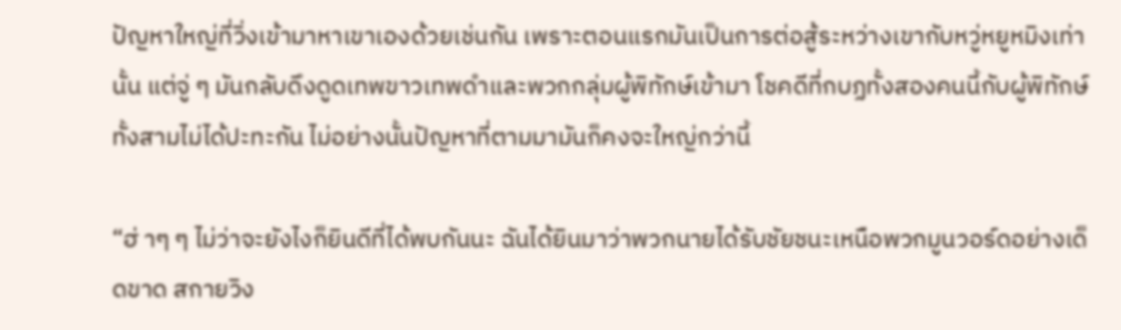ปัญหาใหญ่ที่วิ่งเข้ามาหาเขาเองด้วยเช่นกัน เพราะตอนแรกมันเป็นการต่อสู้ระหว่างเขากับหวู่หยูหมิงเท่านั้น แต่จู่ ๆ มันกลับดึงดูดเทพขาวเทพดำและพวกกลุ่มผู้พิทักษ์เข้ามา โชคดีที่กบฏทั้งสองคนนี้กับผู้พิทักษ์ทั้งสามไม่ได้ปะทะกัน ไม่อย่างนั้นปัญหาที่ตามมามันก็คงจะใหญ่กว่านี้

“ฮ่ าๆ ๆ ไม่ว่าจะยังไงก็ยินดีที่ได้พบกันนะ ฉันได้ยินมาว่าพวกนายได้รับชัยชนะเหนือพวกมูนวอร์ดอย่างเด็ดขาด สกายวิง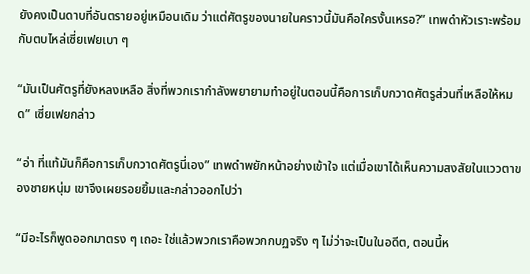ยังคงเป็นดาบที่อันตรายอยู่เหมือนเดิม ว่าแต่ศัตรูของนายในคราวนี้มันคือใครงั้นเหรอ?” เทพดำหัวเราะพร้อมกับตบไหล่เซี่ยเฟยเบา ๆ

“มันเป็นศัตรูที่ยังหลงเหลือ สิ่งที่พวกเรากำลังพยายามทำอยู่ในตอนนี้คือการเก็บกวาดศัตรูส่วนที่เหลือให้หมด” เซี่ยเฟยกล่าว

“อ่า ที่แท้มันก็คือการเก็บกวาดศัตรูนี่เอง” เทพดำพยักหน้าอย่างเข้าใจ แต่เมื่อเขาได้เห็นความสงสัยในแววตาของชายหนุ่ม เขาจึงเผยรอยยิ้มและกล่าวออกไปว่า

“มีอะไรก็พูดออกมาตรง ๆ เถอะ ใช่แล้วพวกเราคือพวกกบฏจริง ๆ ไม่ว่าจะเป็นในอดีต, ตอนนี้ห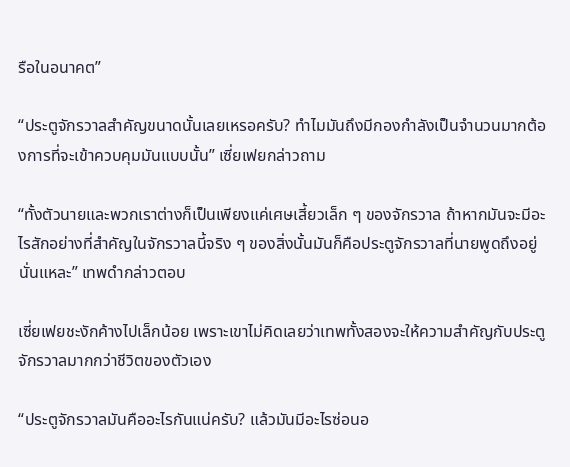รือในอนาคต”

“ประตูจักรวาลสำคัญขนาดนั้นเลยเหรอครับ? ทำไมมันถึงมีกองกำลังเป็นจำนวนมากต้องการที่จะเข้าควบคุมมันแบบนั้น” เซี่ยเฟยกล่าวถาม

“ทั้งตัวนายและพวกเราต่างก็เป็นเพียงแค่เศษเสี้ยวเล็ก ๆ ของจักรวาล ถ้าหากมันจะมีอะไรสักอย่างที่สำคัญในจักรวาลนี้จริง ๆ ของสิ่งนั้นมันก็คือประตูจักรวาลที่นายพูดถึงอยู่นั่นแหละ” เทพดำกล่าวตอบ

เซี่ยเฟยชะงักค้างไปเล็กน้อย เพราะเขาไม่คิดเลยว่าเทพทั้งสองจะให้ความสำคัญกับประตูจักรวาลมากกว่าชีวิตของตัวเอง

“ประตูจักรวาลมันคืออะไรกันแน่ครับ? แล้วมันมีอะไรซ่อนอ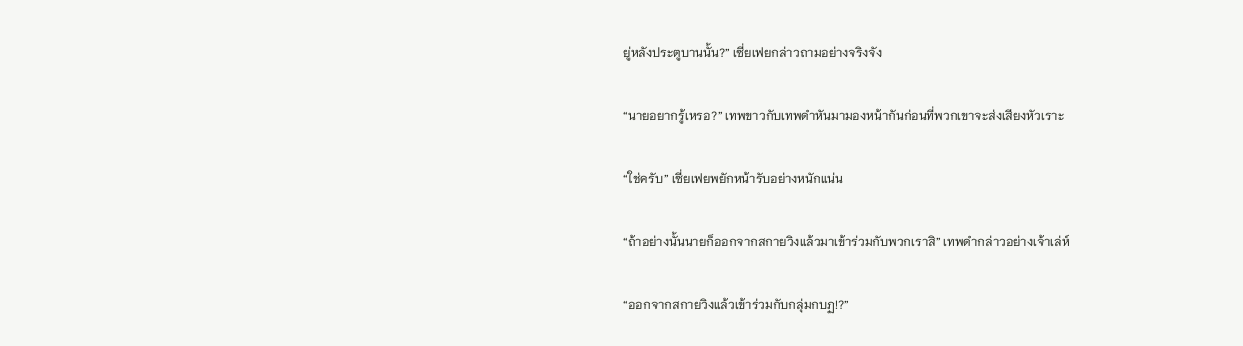ยู่หลังประตูบานนั้น?” เซี่ยเฟยกล่าวถามอย่างจริงจัง

“นายอยากรู้เหรอ?” เทพขาวกับเทพดำหันมามองหน้ากันก่อนที่พวกเขาจะส่งเสียงหัวเราะ

“ใช่ครับ” เซี่ยเฟยพยักหน้ารับอย่างหนักแน่น

“ถ้าอย่างนั้นนายก็ออกจากสกายวิงแล้วมาเข้าร่วมกับพวกเราสิ” เทพดำกล่าวอย่างเจ้าเล่ห์

“ออกจากสกายวิงแล้วเข้าร่วมกับกลุ่มกบฏ!?”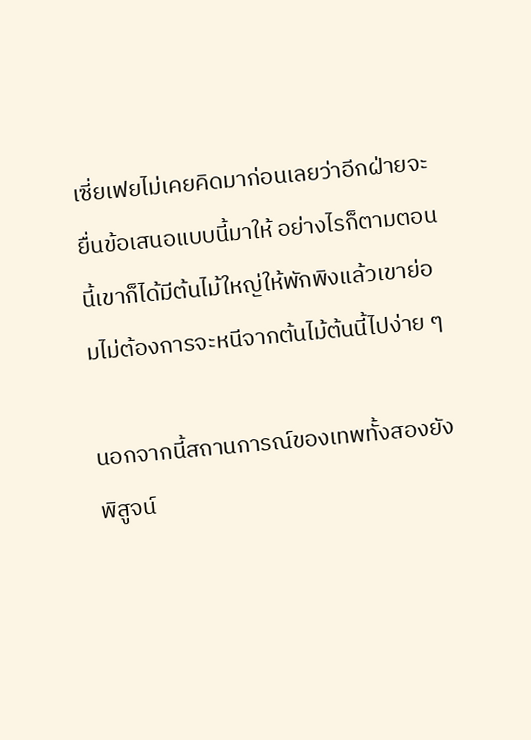เซี่ยเฟยไม่เคยคิดมาก่อนเลยว่าอีกฝ่ายจะยื่นข้อเสนอแบบนี้มาให้ อย่างไรก็ตามตอนนี้เขาก็ได้มีต้นไม้ใหญ่ให้พักพิงแล้วเขาย่อมไม่ต้องการจะหนีจากต้นไม้ต้นนี้ไปง่าย ๆ

นอกจากนี้สถานการณ์ของเทพทั้งสองยังพิสูจน์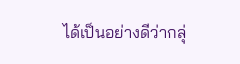ได้เป็นอย่างดีว่ากลุ่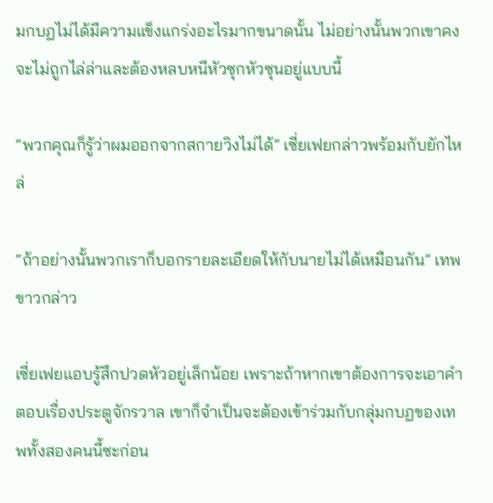มกบฏไม่ได้มีความแข็งแกร่งอะไรมากขนาดนั้น ไม่อย่างนั้นพวกเขาคงจะไม่ถูกไล่ล่าและต้องหลบหนีหัวซุกหัวซุนอยู่แบบนี้

“พวกคุณก็รู้ว่าผมออกจากสกายวิงไม่ได้” เซี่ยเฟยกล่าวพร้อมกับยักไหล่

“ถ้าอย่างนั้นพวกเราก็บอกรายละเอียดให้กับนายไม่ได้เหมือนกัน” เทพขาวกล่าว

เซี่ยเฟยแอบรู้สึกปวดหัวอยู่เล็กน้อย เพราะถ้าหากเขาต้องการจะเอาคำตอบเรื่องประตูจักรวาล เขาก็จำเป็นจะต้องเข้าร่วมกับกลุ่มกบฏของเทพทั้งสองคนนี้ซะก่อน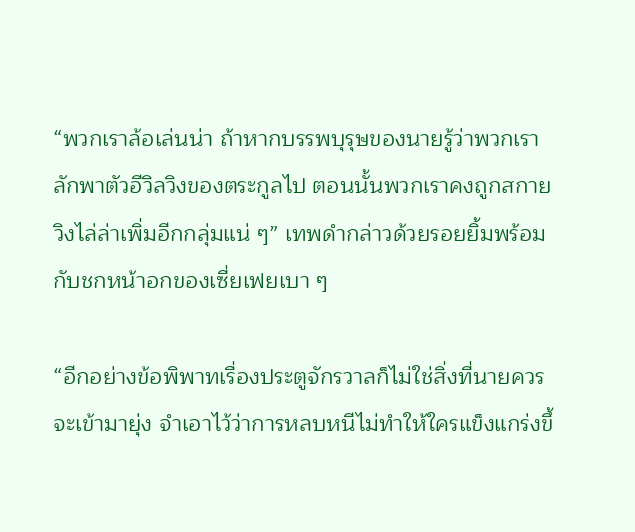“พวกเราล้อเล่นน่า ถ้าหากบรรพบุรุษของนายรู้ว่าพวกเราลักพาตัวอีวิลวิงของตระกูลไป ตอนนั้นพวกเราคงถูกสกายวิงไล่ล่าเพิ่มอีกกลุ่มแน่ ๆ” เทพดำกล่าวด้วยรอยยิ้มพร้อมกับชกหน้าอกของเซี่ยเฟยเบา ๆ

“อีกอย่างข้อพิพาทเรื่องประตูจักรวาลก็ไม่ใช่สิ่งที่นายควรจะเข้ามายุ่ง จำเอาไว้ว่าการหลบหนีไม่ทำให้ใครแข็งแกร่งขึ้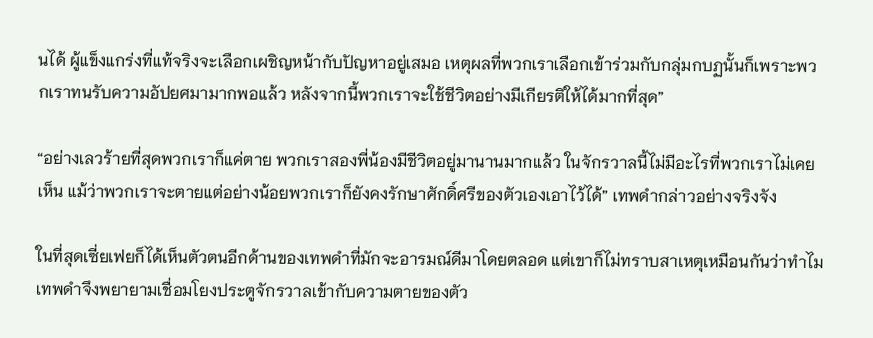นได้ ผู้แข็งแกร่งที่แท้จริงจะเลือกเผชิญหน้ากับปัญหาอยู่เสมอ เหตุผลที่พวกเราเลือกเข้าร่วมกับกลุ่มกบฏนั้นก็เพราะพวกเราทนรับความอัปยศมามากพอแล้ว หลังจากนี้พวกเราจะใช้ชีวิตอย่างมีเกียรติให้ได้มากที่สุด”

“อย่างเลวร้ายที่สุดพวกเราก็แค่ตาย พวกเราสองพี่น้องมีชีวิตอยู่มานานมากแล้ว ในจักรวาลนี้ไม่มีอะไรที่พวกเราไม่เคยเห็น แม้ว่าพวกเราจะตายแต่อย่างน้อยพวกเราก็ยังคงรักษาศักดิ์ศรีของตัวเองเอาไว้ได้” เทพดำกล่าวอย่างจริงจัง

ในที่สุดเซี่ยเฟยก็ได้เห็นตัวตนอีกด้านของเทพดำที่มักจะอารมณ์ดีมาโดยตลอด แต่เขาก็ไม่ทราบสาเหตุเหมือนกันว่าทำไมเทพดำจึงพยายามเชื่อมโยงประตูจักรวาลเข้ากับความตายของตัว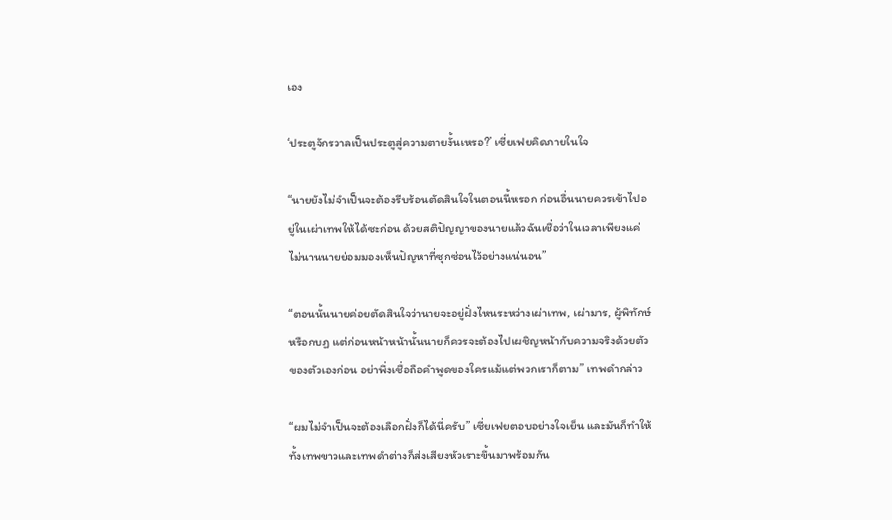เอง

‘ประตูจักรวาลเป็นประตูสู่ความตายงั้นเหรอ?’ เซี่ยเฟยคิดภายในใจ

“นายยังไม่จำเป็นจะต้องรีบร้อนตัดสินใจในตอนนี้หรอก ก่อนอื่นนายควรเข้าไปอยู่ในเผ่าเทพให้ได้ซะก่อน ด้วยสติปัญญาของนายแล้วฉันเชื่อว่าในเวลาเพียงแค่ไม่นานนายย่อมมองเห็นปัญหาที่ซุกซ่อนไว้อย่างแน่นอน”

“ตอนนั้นนายค่อยตัดสินใจว่านายจะอยู่ฝั่งไหนระหว่างเผ่าเทพ, เผ่ามาร, ผู้พิทักษ์หรือกบฏ แต่ก่อนหน้าหน้านั้นนายก็ควรจะต้องไปเผชิญหน้ากับความจริงด้วยตัวของตัวเองก่อน อย่าพึ่งเชื่อถือคำพูดของใครแม้แต่พวกเราก็ตาม” เทพดำกล่าว

“ผมไม่จำเป็นจะต้องเลือกฝั่งก็ได้นี่ครับ” เซี่ยเฟยตอบอย่างใจเย็น และมันก็ทำให้ทั้งเทพขาวและเทพดำต่างก็ส่งเสียงหัวเราะขึ้นมาพร้อมกัน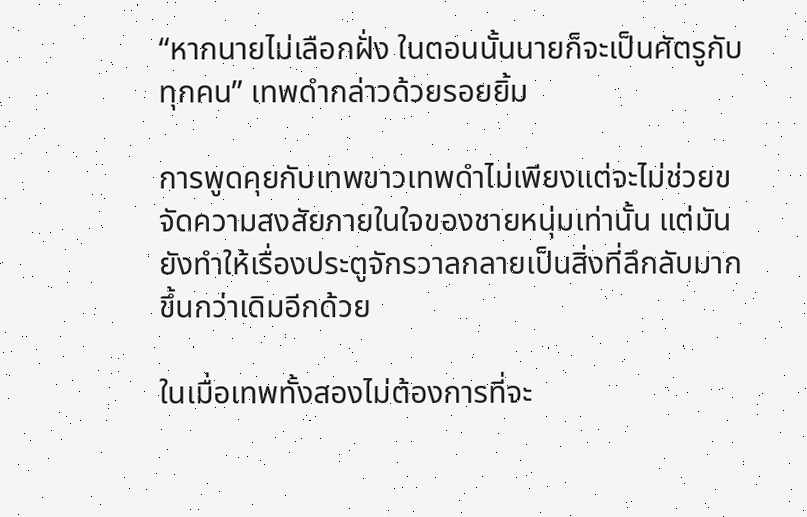“หากนายไม่เลือกฝั่ง ในตอนนั้นนายก็จะเป็นศัตรูกับทุกคน” เทพดำกล่าวด้วยรอยยิ้ม

การพูดคุยกับเทพขาวเทพดำไม่เพียงแต่จะไม่ช่วยขจัดความสงสัยภายในใจของชายหนุ่มเท่านั้น แต่มันยังทำให้เรื่องประตูจักรวาลกลายเป็นสิ่งที่ลึกลับมากขึ้นกว่าเดิมอีกด้วย

ในเมื่อเทพทั้งสองไม่ต้องการที่จะ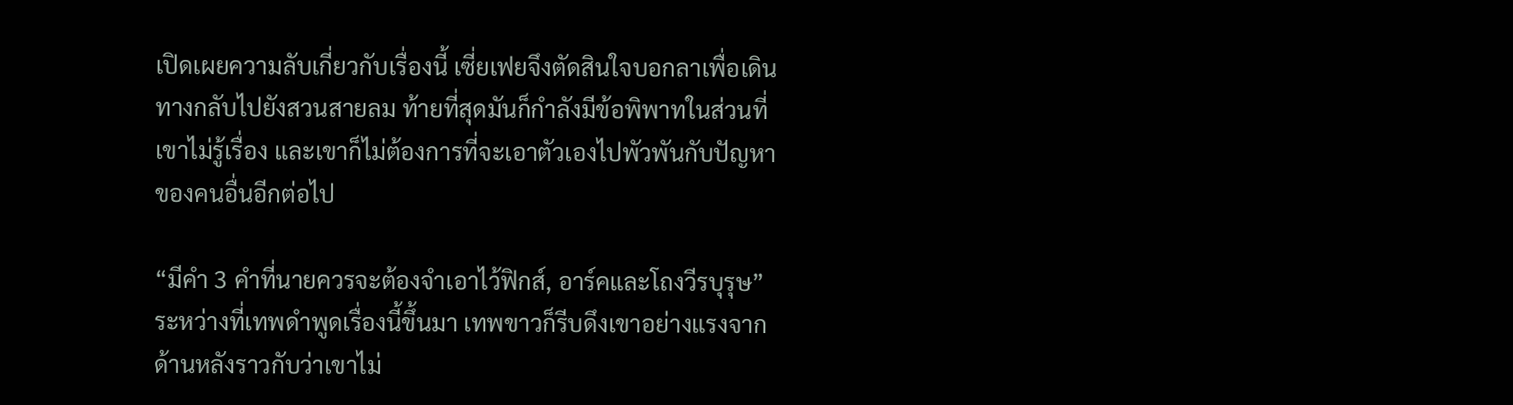เปิดเผยความลับเกี่ยวกับเรื่องนี้ เซี่ยเฟยจึงตัดสินใจบอกลาเพื่อเดินทางกลับไปยังสวนสายลม ท้ายที่สุดมันก็กำลังมีข้อพิพาทในส่วนที่เขาไม่รู้เรื่อง และเขาก็ไม่ต้องการที่จะเอาตัวเองไปพัวพันกับปัญหาของคนอื่นอีกต่อไป

“มีคำ 3 คำที่นายควรจะต้องจำเอาไว้ฟิกส์, อาร์คและโถงวีรบุรุษ” ระหว่างที่เทพดำพูดเรื่องนี้ขึ้นมา เทพขาวก็รีบดึงเขาอย่างแรงจากด้านหลังราวกับว่าเขาไม่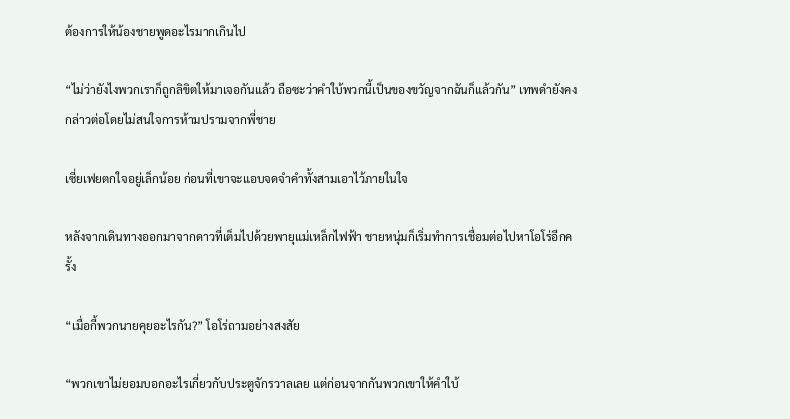ต้องการให้น้องชายพูดอะไรมากเกินไป

“ไม่ว่ายังไงพวกเราก็ถูกลิขิตให้มาเจอกันแล้ว ถือซะว่าคำใบ้พวกนี้เป็นของขวัญจากฉันก็แล้วกัน” เทพดำยังคงกล่าวต่อโดยไม่สนใจการห้ามปรามจากพี่ชาย

เซี่ยเฟยตกใจอยู่เล็กน้อย ก่อนที่เขาจะแอบจดจำคำทั้งสามเอาไว้ภายในใจ

หลังจากเดินทางออกมาจากดาวที่เต็มไปด้วยพายุแม่เหล็กไฟฟ้า ชายหนุ่มก็เริ่มทำการเชื่อมต่อไปหาโอโร่อีกครั้ง

“เมื่อกี้พวกนายคุยอะไรกัน?” โอโร่ถามอย่างสงสัย

“พวกเขาไม่ยอมบอกอะไรเกี่ยวกับประตูจักรวาลเลย แต่ก่อนจากกันพวกเขาให้คำใบ้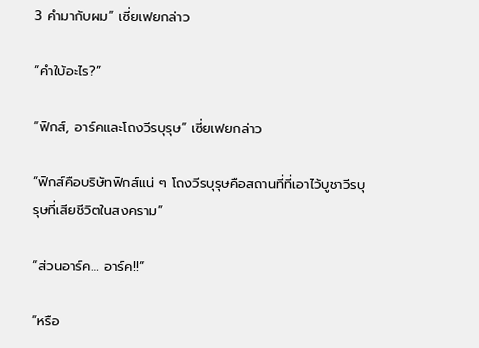3 คำมากับผม” เซี่ยเฟยกล่าว

“คำใบ้อะไร?”

“ฟิกส์, อาร์คและโถงวีรบุรุษ” เซี่ยเฟยกล่าว

“ฟิกส์คือบริษัทฟิกส์แน่ ๆ โถงวีรบุรุษคือสถานที่ที่เอาไว้บูชาวีรบุรุษที่เสียชีวิตในสงคราม”

“ส่วนอาร์ค… อาร์ค!!”

“หรือ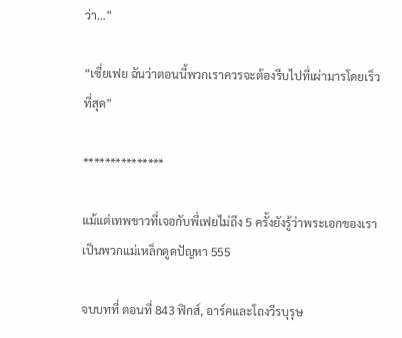ว่า…”

“เซี่ยเฟย ฉันว่าตอนนี้พวกเราควรจะต้องรีบไปที่เผ่ามารโดยเร็วที่สุด”

***************

แม้แต่เทพขาวที่เจอกับพี่เฟยไม่ถึง 5 ครั้งยังรู้ว่าพระเอกของเราเป็นพวกแม่เหล็กดูดปัญหา 555

จบบทที่ ตอนที่ 843 ฟิกส์, อาร์คและโถงวีรบุรุษ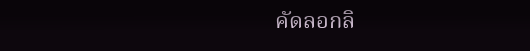คัดลอกลิ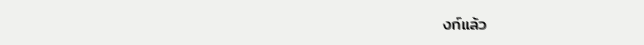งก์แล้ว